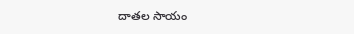దాతల సాయం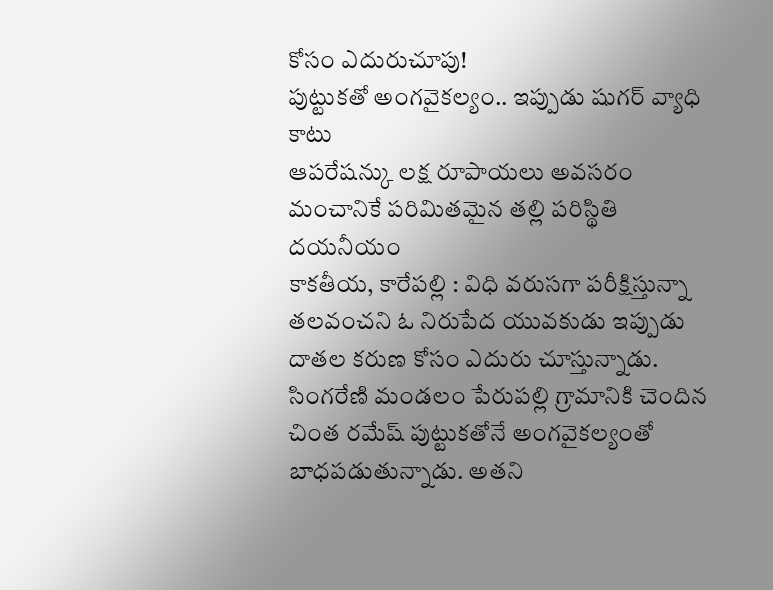కోసం ఎదురుచూపు!
పుట్టుకతో అంగవైకల్యం.. ఇప్పుడు షుగర్ వ్యాధి కాటు
ఆపరేషన్కు లక్ష రూపాయలు అవసరం
మంచానికే పరిమితమైన తల్లి పరిస్థితి దయనీయం
కాకతీయ, కారేపల్లి : విధి వరుసగా పరీక్షిస్తున్నా తలవంచని ఓ నిరుపేద యువకుడు ఇప్పుడు దాతల కరుణ కోసం ఎదురు చూస్తున్నాడు. సింగరేణి మండలం పేరుపల్లి గ్రామానికి చెందిన చింత రమేష్ పుట్టుకతోనే అంగవైకల్యంతో బాధపడుతున్నాడు. అతని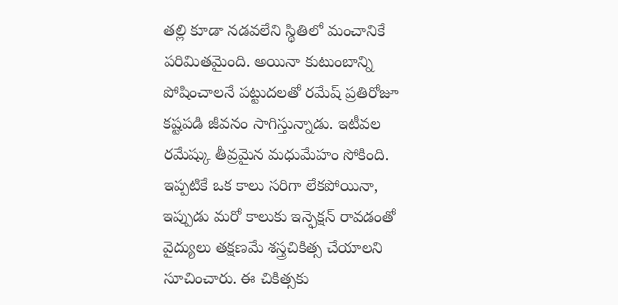తల్లి కూడా నడవలేని స్థితిలో మంచానికే పరిమితమైంది. అయినా కుటుంబాన్ని పోషించాలనే పట్టుదలతో రమేష్ ప్రతిరోజూ కష్టపడి జీవనం సాగిస్తున్నాడు. ఇటీవల రమేష్కు తీవ్రమైన మధుమేహం సోకింది. ఇప్పటికే ఒక కాలు సరిగా లేకపోయినా, ఇప్పుడు మరో కాలుకు ఇన్ఫెక్షన్ రావడంతో వైద్యులు తక్షణమే శస్త్రచికిత్స చేయాలని సూచించారు. ఈ చికిత్సకు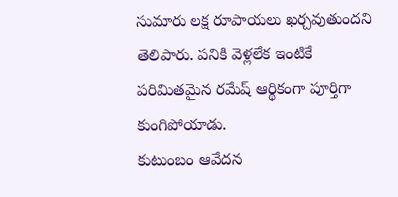సుమారు లక్ష రూపాయలు ఖర్చవుతుందని తెలిపారు. పనికి వెళ్లలేక ఇంటికే పరిమితమైన రమేష్ ఆర్థికంగా పూర్తిగా కుంగిపోయాడు.
కుటుంబం ఆవేదన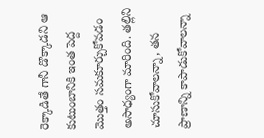రెక్కాడితే గానీ డొక్కాడని ఆ కుటుంబానికి ఇంత పెద్ద మొత్తం సమకూర్చుకోవడం అసాధ్యంగా మారింది. తల్లిని చూసుకోవాలన్నా, తన ప్రాణాన్ని కాపాడుకోవాలన్నా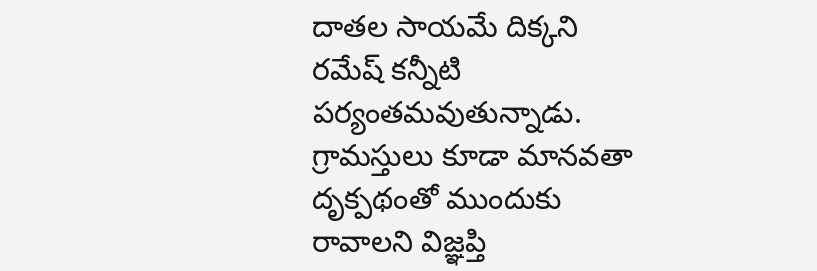దాతల సాయమే దిక్కని రమేష్ కన్నీటి పర్యంతమవుతున్నాడు. గ్రామస్తులు కూడా మానవతా దృక్పథంతో ముందుకు రావాలని విజ్ఞప్తి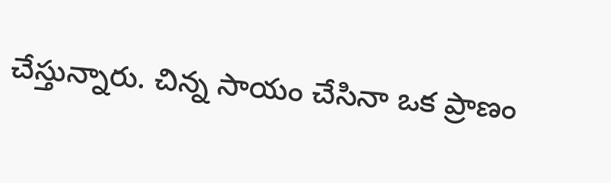చేస్తున్నారు. చిన్న సాయం చేసినా ఒక ప్రాణం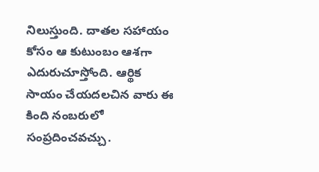నిలుస్తుంది. దాతల సహాయం కోసం ఆ కుటుంబం ఆశగా ఎదురుచూస్తోంది. ఆర్థిక సాయం చేయదలచిన వారు ఈ కింది నంబరులో సంప్రదించవచ్చు.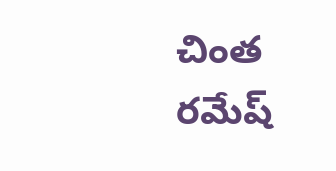చింత రమేష్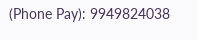(Phone Pay): 9949824038